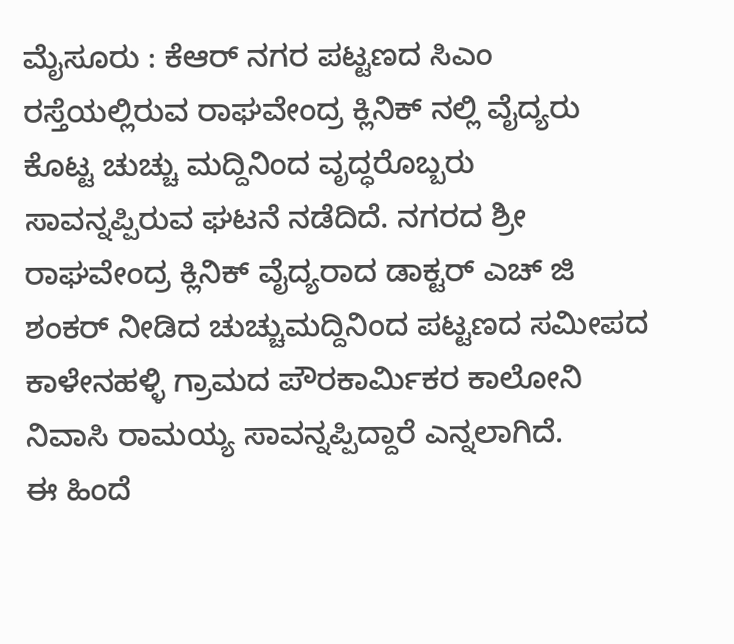ಮೈಸೂರು : ಕೆಆರ್ ನಗರ ಪಟ್ಟಣದ ಸಿಎಂ ರಸ್ತೆಯಲ್ಲಿರುವ ರಾಘವೇಂದ್ರ ಕ್ಲಿನಿಕ್ ನಲ್ಲಿ ವೈದ್ಯರು ಕೊಟ್ಟ ಚುಚ್ಚು ಮದ್ದಿನಿಂದ ವೃದ್ಧರೊಬ್ಬರು ಸಾವನ್ನಪ್ಪಿರುವ ಘಟನೆ ನಡೆದಿದೆ. ನಗರದ ಶ್ರೀ ರಾಘವೇಂದ್ರ ಕ್ಲಿನಿಕ್ ವೈದ್ಯರಾದ ಡಾಕ್ಟರ್ ಎಚ್ ಜಿ ಶಂಕರ್ ನೀಡಿದ ಚುಚ್ಚುಮದ್ದಿನಿಂದ ಪಟ್ಟಣದ ಸಮೀಪದ ಕಾಳೇನಹಳ್ಳಿ ಗ್ರಾಮದ ಪೌರಕಾರ್ಮಿಕರ ಕಾಲೋನಿ ನಿವಾಸಿ ರಾಮಯ್ಯ ಸಾವನ್ನಪ್ಪಿದ್ದಾರೆ ಎನ್ನಲಾಗಿದೆ.
ಈ ಹಿಂದೆ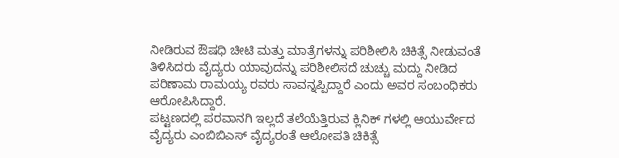ನೀಡಿರುವ ಔಷಧಿ ಚೀಟಿ ಮತ್ತು ಮಾತ್ರೆಗಳನ್ನು ಪರಿಶೀಲಿಸಿ ಚಿಕಿತ್ಸೆ ನೀಡುವಂತೆ ತಿಳಿಸಿದರು ವೈದ್ಯರು ಯಾವುದನ್ನು ಪರಿಶೀಲಿಸದೆ ಚುಚ್ಚು ಮದ್ದು ನೀಡಿದ ಪರಿಣಾಮ ರಾಮಯ್ಯ ರವರು ಸಾವನ್ನಪ್ಪಿದ್ದಾರೆ ಎಂದು ಅವರ ಸಂಬಂಧಿಕರು ಆರೋಪಿಸಿದ್ದಾರೆ.
ಪಟ್ಟಣದಲ್ಲಿ ಪರವಾನಗಿ ಇಲ್ಲದೆ ತಲೆಯೆತ್ತಿರುವ ಕ್ಲಿನಿಕ್ ಗಳಲ್ಲಿ ಆಯುರ್ವೇದ ವೈದ್ಯರು ಎಂಬಿಬಿಎಸ್ ವೈದ್ಯರಂತೆ ಆಲೋಪತಿ ಚಿಕಿತ್ಸೆ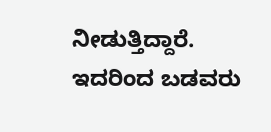ನೀಡುತ್ತಿದ್ದಾರೆ. ಇದರಿಂದ ಬಡವರು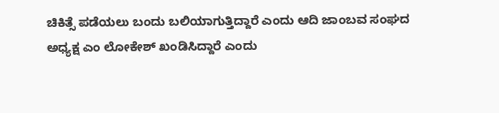ಚಿಕಿತ್ಸೆ ಪಡೆಯಲು ಬಂದು ಬಲಿಯಾಗುತ್ತಿದ್ದಾರೆ ಎಂದು ಆದಿ ಜಾಂಬವ ಸಂಘದ ಅಧ್ಯಕ್ಷ ಎಂ ಲೋಕೇಶ್ ಖಂಡಿಸಿದ್ದಾರೆ ಎಂದು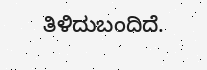ತಿಳಿದುಬಂದಿದೆ.